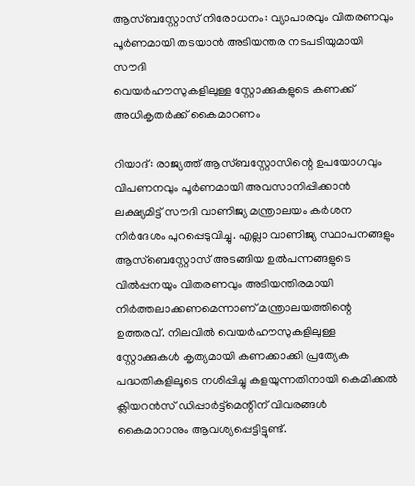ആസ്ബസ്റ്റോസ് നിരോധനം: വ്യാപാരവും വിതരണവും പൂർണമായി തടയാൻ അടിയന്തര നടപടിയുമായി സൗദി
വെയർഹൗസുകളിലുള്ള സ്റ്റോക്കുകളുടെ കണക്ക് അധികൃതർക്ക് കൈമാറണം

റിയാദ്: രാജ്യത്ത് ആസ്ബസ്റ്റോസിന്റെ ഉപയോഗവും വിപണനവും പൂർണമായി അവസാനിപ്പിക്കാൻ ലക്ഷ്യമിട്ട് സൗദി വാണിജ്യ മന്ത്രാലയം കർശന നിർദേശം പുറപ്പെടുവിച്ചു. എല്ലാ വാണിജ്യ സ്ഥാപനങ്ങളും ആസ്ബെസ്റ്റോസ് അടങ്ങിയ ഉൽപന്നങ്ങളുടെ വിൽപ്പനയും വിതരണവും അടിയന്തിരമായി നിർത്തലാക്കണമെന്നാണ് മന്ത്രാലയത്തിന്റെ ഉത്തരവ്. നിലവിൽ വെയർഹൗസുകളിലുള്ള സ്റ്റോക്കുകൾ കൃത്യമായി കണക്കാക്കി പ്രത്യേക പദ്ധതികളിലൂടെ നശിപ്പിച്ചു കളയുന്നതിനായി കെമിക്കൽ ക്ലിയറൻസ് ഡിപ്പാർട്ട്മെന്റിന് വിവരങ്ങൾ കൈമാറാനും ആവശ്യപ്പെട്ടിട്ടുണ്ട്.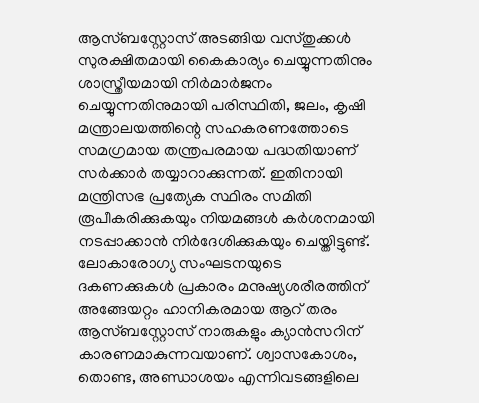ആസ്ബസ്റ്റോസ് അടങ്ങിയ വസ്തുക്കൾ സുരക്ഷിതമായി കൈകാര്യം ചെയ്യുന്നതിനും ശാസ്ത്രീയമായി നിർമാർജനം ചെയ്യുന്നതിനുമായി പരിസ്ഥിതി, ജലം, കൃഷി മന്ത്രാലയത്തിന്റെ സഹകരണത്തോടെ സമഗ്രമായ തന്ത്രപരമായ പദ്ധതിയാണ് സർക്കാർ തയ്യാറാക്കുന്നത്. ഇതിനായി മന്ത്രിസഭ പ്രത്യേക സ്ഥിരം സമിതി രൂപീകരിക്കുകയും നിയമങ്ങൾ കർശനമായി നടപ്പാക്കാൻ നിർദേശിക്കുകയും ചെയ്തിട്ടുണ്ട്.
ലോകാരോഗ്യ സംഘടനയുടെ ദകണക്കുകൾ പ്രകാരം മനുഷ്യശരീരത്തിന് അങ്ങേയറ്റം ഹാനികരമായ ആറ് തരം ആസ്ബസ്റ്റോസ് നാരുകളും ക്യാൻസറിന് കാരണമാകുന്നവയാണ്. ശ്വാസകോശം, തൊണ്ട, അണ്ഡാശയം എന്നിവടങ്ങളിലെ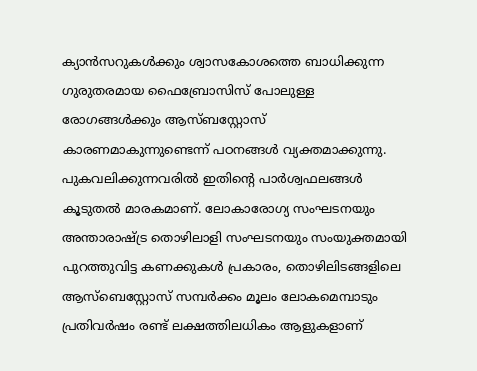ക്യാൻസറുകൾക്കും ശ്വാസകോശത്തെ ബാധിക്കുന്ന ഗുരുതരമായ ഫൈബ്രോസിസ് പോലുള്ള രോഗങ്ങൾക്കും ആസ്ബസ്റ്റോസ് കാരണമാകുന്നുണ്ടെന്ന് പഠനങ്ങൾ വ്യക്തമാക്കുന്നു. പുകവലിക്കുന്നവരിൽ ഇതിന്റെ പാർശ്വഫലങ്ങൾ കൂടുതൽ മാരകമാണ്. ലോകാരോഗ്യ സംഘടനയും അന്താരാഷ്ട്ര തൊഴിലാളി സംഘടനയും സംയുക്തമായി പുറത്തുവിട്ട കണക്കുകൾ പ്രകാരം, തൊഴിലിടങ്ങളിലെ ആസ്ബെസ്റ്റോസ് സമ്പർക്കം മൂലം ലോകമെമ്പാടും പ്രതിവർഷം രണ്ട് ലക്ഷത്തിലധികം ആളുകളാണ്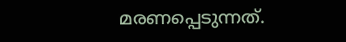മരണപ്പെടുന്നത്.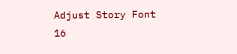Adjust Story Font
16